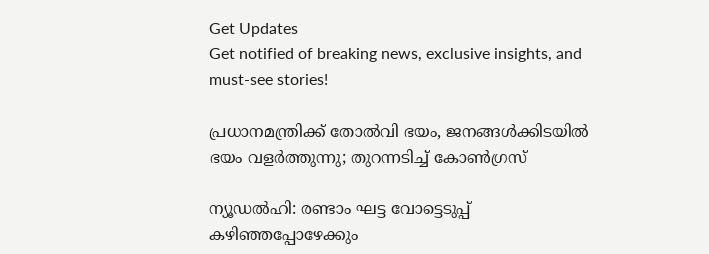Get Updates
Get notified of breaking news, exclusive insights, and must-see stories!

പ്രധാനമന്ത്രിക്ക് തോല്‍വി ഭയം, ജനങ്ങള്‍ക്കിടയില്‍ ഭയം വളര്‍ത്തുന്നു; തുറന്നടിച്ച് കോണ്‍ഗ്രസ്

ന്യൂഡല്‍ഹി: രണ്ടാം ഘട്ട വോട്ടെടുപ്പ് കഴിഞ്ഞപ്പോഴേക്കും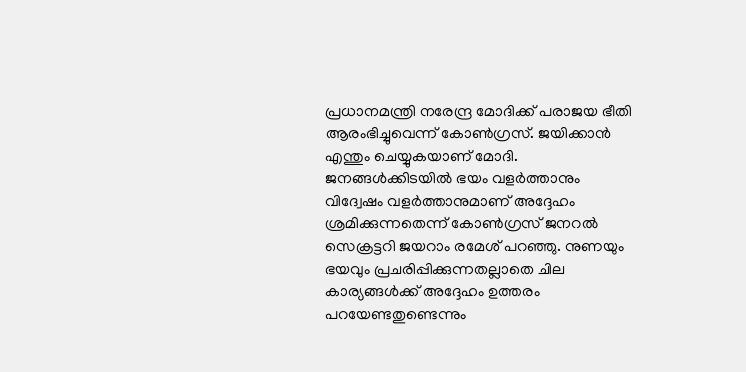പ്രധാനമന്ത്രി നരേന്ദ്ര മോദിക്ക് പരാജയ ഭീതി ആരംഭിച്ചുവെന്ന് കോണ്‍ഗ്രസ്. ജയിക്കാന്‍ എന്തും ചെയ്യുകയാണ് മോദി. ജനങ്ങള്‍ക്കിടയില്‍ ഭയം വളര്‍ത്താനും വിദ്വേഷം വളര്‍ത്താനുമാണ് അദ്ദേഹം ശ്രമിക്കുന്നതെന്ന് കോണ്‍ഗ്രസ് ജനറല്‍ സെക്രട്ടറി ജയറാം രമേശ് പറഞ്ഞു. നുണയും ഭയവും പ്രചരിപ്പിക്കുന്നതല്ലാതെ ചില കാര്യങ്ങള്‍ക്ക് അദ്ദേഹം ഉത്തരം പറയേണ്ടതുണ്ടെന്നും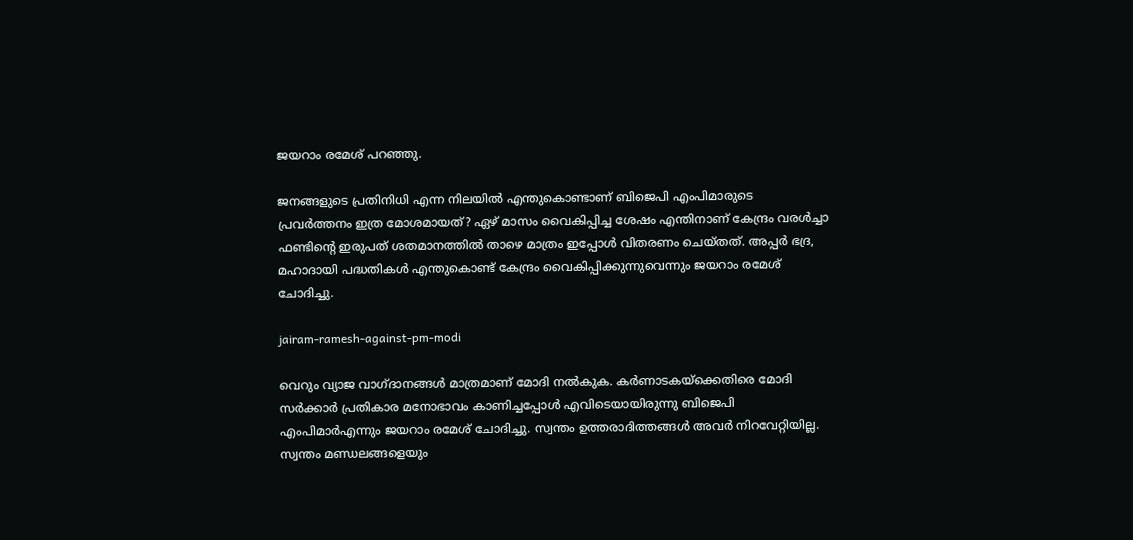ജയറാം രമേശ് പറഞ്ഞു.

ജനങ്ങളുടെ പ്രതിനിധി എന്ന നിലയില്‍ എന്തുകൊണ്ടാണ് ബിജെപി എംപിമാരുടെ പ്രവര്‍ത്തനം ഇത്ര മോശമായത്? ഏഴ് മാസം വൈകിപ്പിച്ച ശേഷം എന്തിനാണ് കേന്ദ്രം വരള്‍ച്ചാ ഫണ്ടിന്റെ ഇരുപത് ശതമാനത്തില്‍ താഴെ മാത്രം ഇപ്പോള്‍ വിതരണം ചെയ്തത്. അപ്പര്‍ ഭദ്ര, മഹാദായി പദ്ധതികള്‍ എന്തുകൊണ്ട് കേന്ദ്രം വൈകിപ്പിക്കുന്നുവെന്നും ജയറാം രമേശ് ചോദിച്ചു.

jairam-ramesh-against-pm-modi

വെറും വ്യാജ വാഗ്ദാനങ്ങള്‍ മാത്രമാണ് മോദി നല്‍കുക. കര്‍ണാടകയ്‌ക്കെതിരെ മോദി സര്‍ക്കാര്‍ പ്രതികാര മനോഭാവം കാണിച്ചപ്പോള്‍ എവിടെയായിരുന്നു ബിജെപി എംപിമാര്‍എന്നും ജയറാം രമേശ് ചോദിച്ചു. സ്വന്തം ഉത്തരാദിത്തങ്ങള്‍ അവര്‍ നിറവേറ്റിയില്ല. സ്വന്തം മണ്ഡലങ്ങളെയും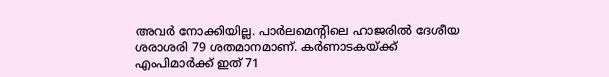അവര്‍ നോക്കിയില്ല. പാര്‍ലമെന്റിലെ ഹാജരില്‍ ദേശീയ ശരാശരി 79 ശതമാനമാണ്. കര്‍ണാടകയ്ക്ക് എംപിമാര്‍ക്ക് ഇത് 71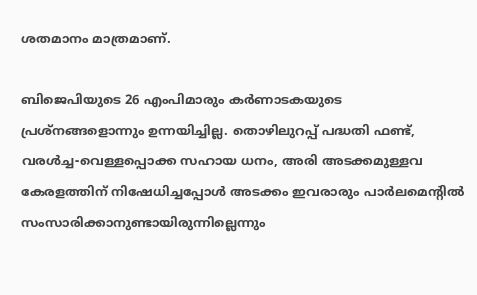ശതമാനം മാത്രമാണ്.

ബിജെപിയുടെ 26 എംപിമാരും കര്‍ണാടകയുടെ പ്രശ്‌നങ്ങളൊന്നും ഉന്നയിച്ചില്ല. തൊഴിലുറപ്പ് പദ്ധതി ഫണ്ട്, വരള്‍ച്ച-വെള്ളപ്പൊക്ക സഹായ ധനം, അരി അടക്കമുള്ളവ കേരളത്തിന് നിഷേധിച്ചപ്പോള്‍ അടക്കം ഇവരാരും പാര്‍ലമെന്റില്‍ സംസാരിക്കാനുണ്ടായിരുന്നില്ലെന്നും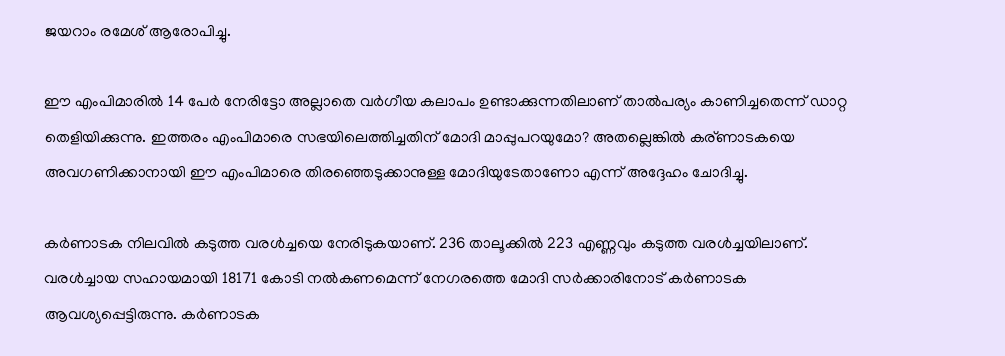ജയറാം രമേശ് ആരോപിച്ചു.

ഈ എംപിമാരില്‍ 14 പേര്‍ നേരിട്ടോ അല്ലാതെ വര്‍ഗീയ കലാപം ഉണ്ടാക്കുന്നതിലാണ് താല്‍പര്യം കാണിച്ചതെന്ന് ഡാറ്റ തെളിയിക്കുന്നു. ഇത്തരം എംപിമാരെ സഭയിലെത്തിച്ചതിന് മോദി മാപ്പുപറയുമോ? അതല്ലെങ്കില്‍ കര്ണാടകയെ അവഗണിക്കാനായി ഈ എംപിമാരെ തിരഞ്ഞെടുക്കാനുള്ള മോദിയുടേതാണോ എന്ന് അദ്ദേഹം ചോദിച്ചു.

കര്‍ണാടക നിലവില്‍ കടുത്ത വരള്‍ച്ചയെ നേരിടുകയാണ്. 236 താലൂക്കില്‍ 223 എണ്ണവും കടുത്ത വരള്‍ച്ചയിലാണ്. വരള്‍ച്ചായ സഹായമായി 18171 കോടി നല്‍കണമെന്ന് നേഗരത്തെ മോദി സര്‍ക്കാരിനോട് കര്‍ണാടക ആവശ്യപ്പെട്ടിരുന്നു. കര്‍ണാടക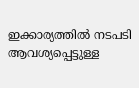ഇക്കാര്യത്തില്‍ നടപടി ആവശ്യപ്പെട്ടുള്ള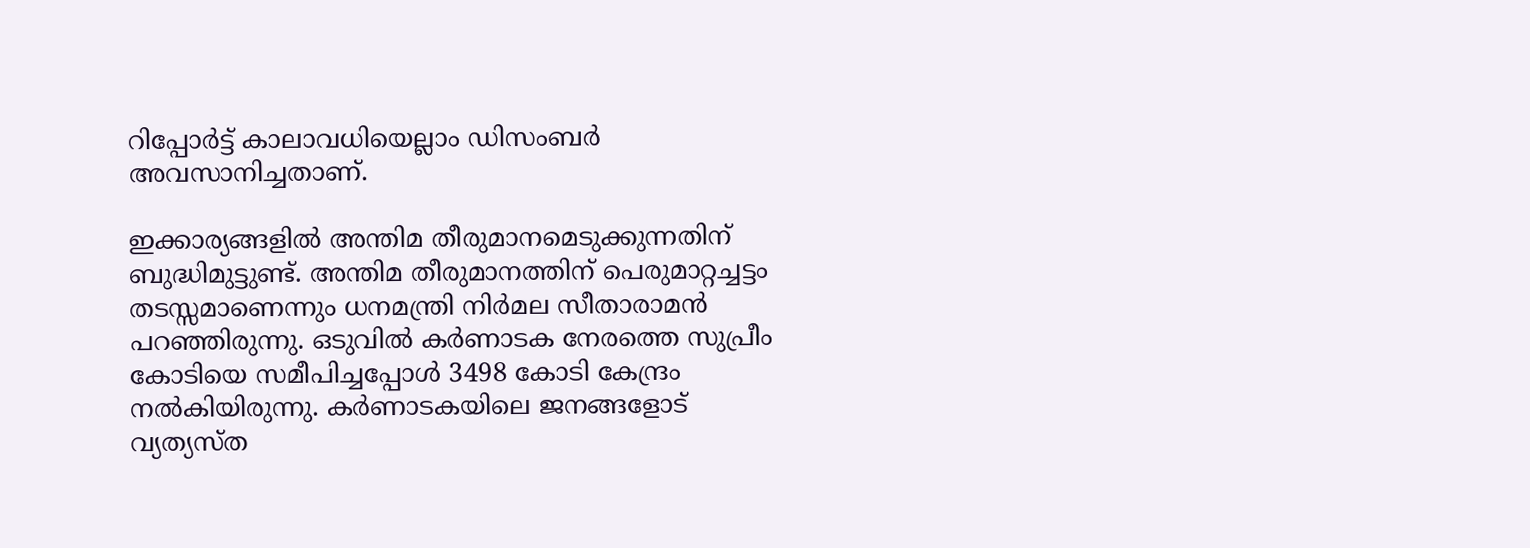റിപ്പോര്‍ട്ട് കാലാവധിയെല്ലാം ഡിസംബര്‍ അവസാനിച്ചതാണ്.

ഇക്കാര്യങ്ങളില്‍ അന്തിമ തീരുമാനമെടുക്കുന്നതിന് ബുദ്ധിമുട്ടുണ്ട്. അന്തിമ തീരുമാനത്തിന് പെരുമാറ്റച്ചട്ടം തടസ്സമാണെന്നും ധനമന്ത്രി നിര്‍മല സീതാരാമന്‍ പറഞ്ഞിരുന്നു. ഒടുവില്‍ കര്‍ണാടക നേരത്തെ സുപ്രീം കോടിയെ സമീപിച്ചപ്പോള്‍ 3498 കോടി കേന്ദ്രം നല്‍കിയിരുന്നു. കര്‍ണാടകയിലെ ജനങ്ങളോട് വ്യത്യസ്ത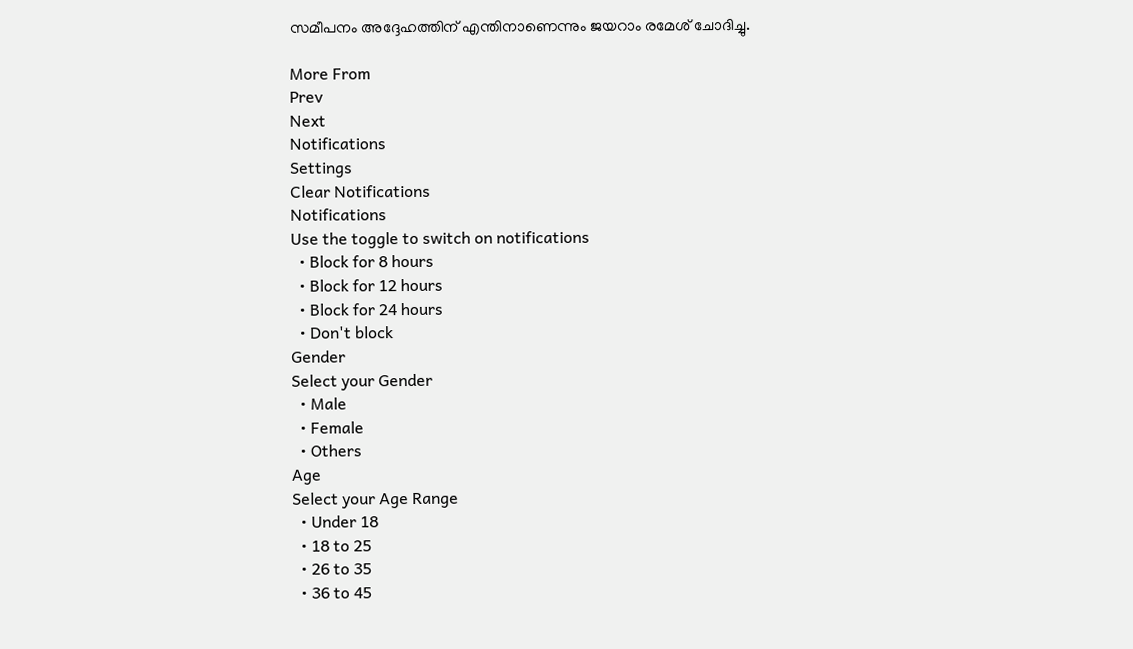സമീപനം അദ്ദേഹത്തിന് എന്തിനാണെന്നും ജയറാം രമേശ് ചോദിച്ചു.

More From
Prev
Next
Notifications
Settings
Clear Notifications
Notifications
Use the toggle to switch on notifications
  • Block for 8 hours
  • Block for 12 hours
  • Block for 24 hours
  • Don't block
Gender
Select your Gender
  • Male
  • Female
  • Others
Age
Select your Age Range
  • Under 18
  • 18 to 25
  • 26 to 35
  • 36 to 45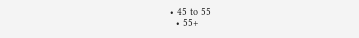• 45 to 55
  • 55+